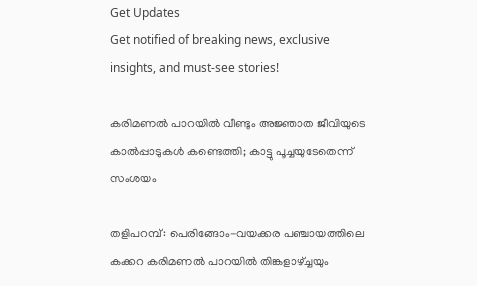Get Updates
Get notified of breaking news, exclusive insights, and must-see stories!

കരിമണൽ പാറയിൽ വീണ്ടും അജ്ഞാത ജീവിയുടെ കാൽപ്പാടുകൾ കണ്ടെത്തി; കാട്ടു പൂച്ചയുടേതെന്ന് സംശയം

തളിപറമ്പ്: പെരിങ്ങോം-വയക്കര പഞ്ചായത്തിലെ കക്കറ കരിമണൽ പാറയിൽ തിങ്കളാഴ്ച്ചയും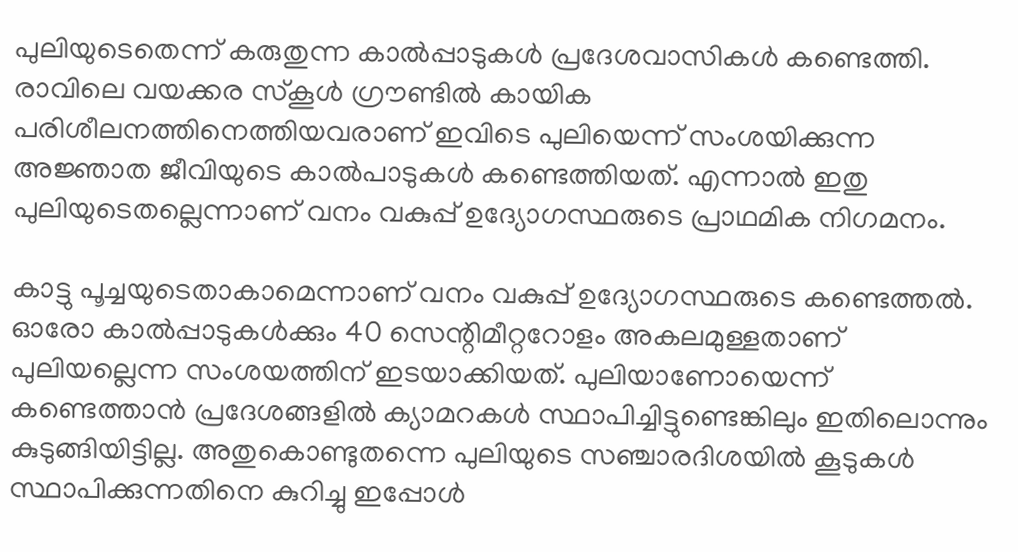പുലിയുടെതെന്ന് കരുതുന്ന കാൽപ്പാടുകൾ പ്രദേശവാസികൾ കണ്ടെത്തി. രാവിലെ വയക്കര സ്‌കൂൾ ഗ്രൗണ്ടിൽ കായിക പരിശീലനത്തിനെത്തിയവരാണ് ഇവിടെ പുലിയെന്ന് സംശയിക്കുന്ന അജ്ഞാത ജീവിയുടെ കാൽപാടുകൾ കണ്ടെത്തിയത്. എന്നാൽ ഇതു പുലിയുടെതല്ലെന്നാണ് വനം വകുപ്പ് ഉദ്യോഗസ്ഥരുടെ പ്രാഥമിക നിഗമനം.

കാട്ടു പൂച്ചയുടെതാകാമെന്നാണ് വനം വകുപ്പ് ഉദ്യോഗസ്ഥരുടെ കണ്ടെത്തൽ. ഓരോ കാൽപ്പാടുകൾക്കും 40 സെന്റിമീറ്ററോളം അകലമുള്ളതാണ് പുലിയല്ലെന്ന സംശയത്തിന് ഇടയാക്കിയത്. പുലിയാണോയെന്ന് കണ്ടെത്താൻ പ്രദേശങ്ങളിൽ ക്യാമറകൾ സ്ഥാപിച്ചിട്ടുണ്ടെങ്കിലും ഇതിലൊന്നും കുടുങ്ങിയിട്ടില്ല. അതുകൊണ്ടുതന്നെ പുലിയുടെ സഞ്ചാരദിശയിൽ കൂടുകൾ സ്ഥാപിക്കുന്നതിനെ കുറിച്ചു ഇപ്പോൾ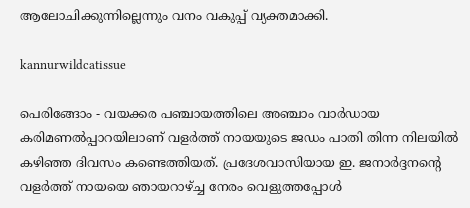ആലോചിക്കുന്നില്ലെന്നും വനം വകുപ്പ് വ്യക്തമാക്കി.

kannurwildcatissue

പെരിങ്ങോം - വയക്കര പഞ്ചായത്തിലെ അഞ്ചാം വാര്‍ഡായ കരിമണല്‍പ്പാറയിലാണ് വളര്‍ത്ത് നായയുടെ ജഡം പാതി തിന്ന നിലയില്‍ കഴിഞ്ഞ ദിവസം കണ്ടെത്തിയത്. പ്രദേശവാസിയായ ഇ. ജനാര്‍ദ്ദനന്റെ വളര്‍ത്ത് നായയെ ഞായറാഴ്ച്ച നേരം വെളുത്തപ്പോള്‍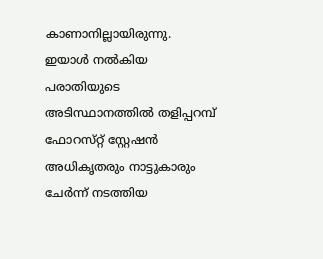കാണാനില്ലായിരുന്നു. ഇയാള്‍ നൽകിയ പരാതിയുടെ അടിസ്ഥാനത്തില്‍ തളിപ്പറമ്പ് ഫോറസ്‌റ്റ് സ്റ്റേഷന്‍ അധികൃതരും നാട്ടുകാരും ചേര്‍ന്ന് നടത്തിയ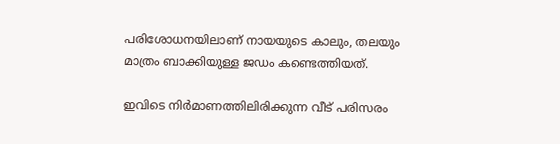പരിശോധനയിലാണ് നായയുടെ കാലും, തലയും മാത്രം ബാക്കിയുള്ള ജഡം കണ്ടെത്തിയത്.

ഇവിടെ നിര്‍മാണത്തിലിരിക്കുന്ന വീട് പരിസരം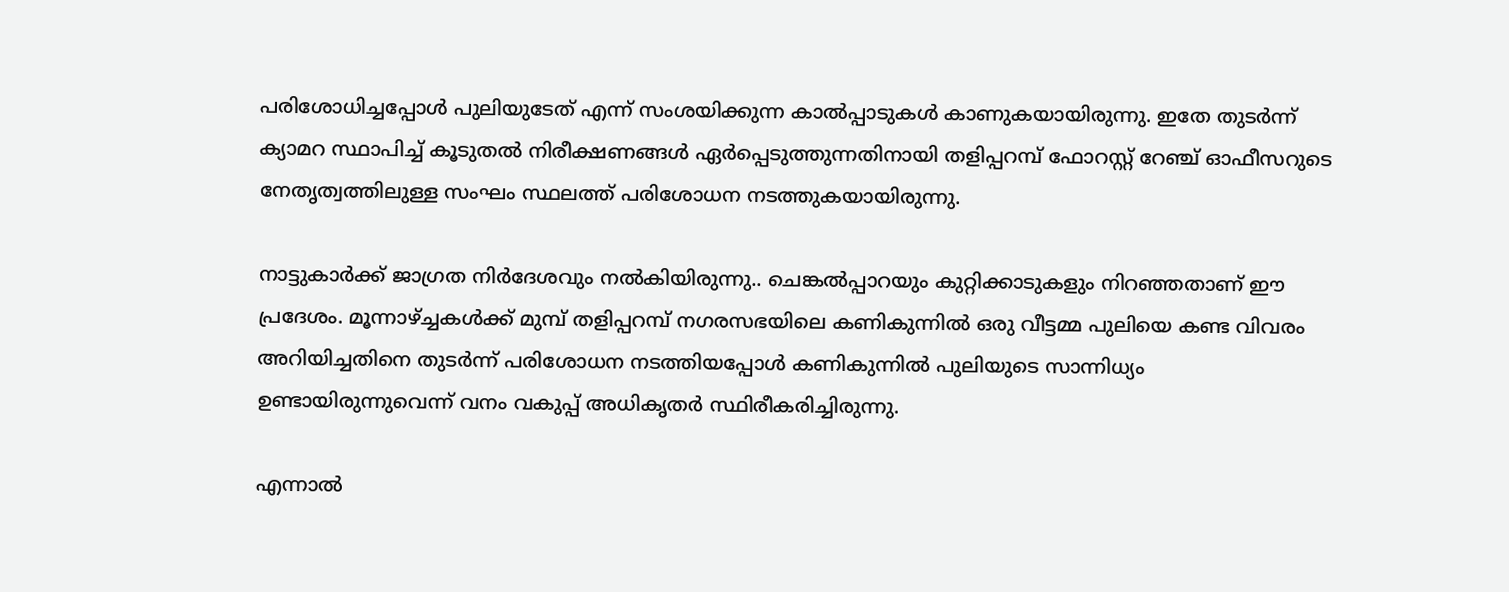പരിശോധിച്ചപ്പോള്‍ പുലിയുടേത് എന്ന് സംശയിക്കുന്ന കാല്‍പ്പാടുകള്‍ കാണുകയായിരുന്നു. ഇതേ തുടർന്ന് ക്യാമറ സ്ഥാപിച്ച് കൂടുതല്‍ നിരീക്ഷണങ്ങള്‍ ഏര്‍പ്പെടുത്തുന്നതിനായി തളിപ്പറമ്പ് ഫോറസ്റ്റ് റേഞ്ച് ഓഫീസറുടെ നേതൃത്വത്തിലുള്ള സംഘം സ്ഥലത്ത് പരിശോധന നടത്തുകയായിരുന്നു.

നാട്ടുകാര്‍ക്ക് ജാഗ്രത നിര്‍ദേശവും നൽകിയിരുന്നു.. ചെങ്കല്‍പ്പാറയും കുറ്റിക്കാടുകളും നിറഞ്ഞതാണ് ഈ പ്രദേശം. മൂന്നാഴ്ച്ചകള്‍ക്ക് മുമ്പ് തളിപ്പറമ്പ് നഗരസഭയിലെ കണികുന്നില്‍ ഒരു വീട്ടമ്മ പുലിയെ കണ്ട വിവരം അറിയിച്ചതിനെ തുടർന്ന് പരിശോധന നടത്തിയപ്പോള്‍ കണികുന്നില്‍ പുലിയുടെ സാന്നിധ്യം ഉണ്ടായിരുന്നുവെന്ന് വനം വകുപ്പ് അധികൃതര്‍ സ്ഥിരീകരിച്ചിരുന്നു.

എന്നാൽ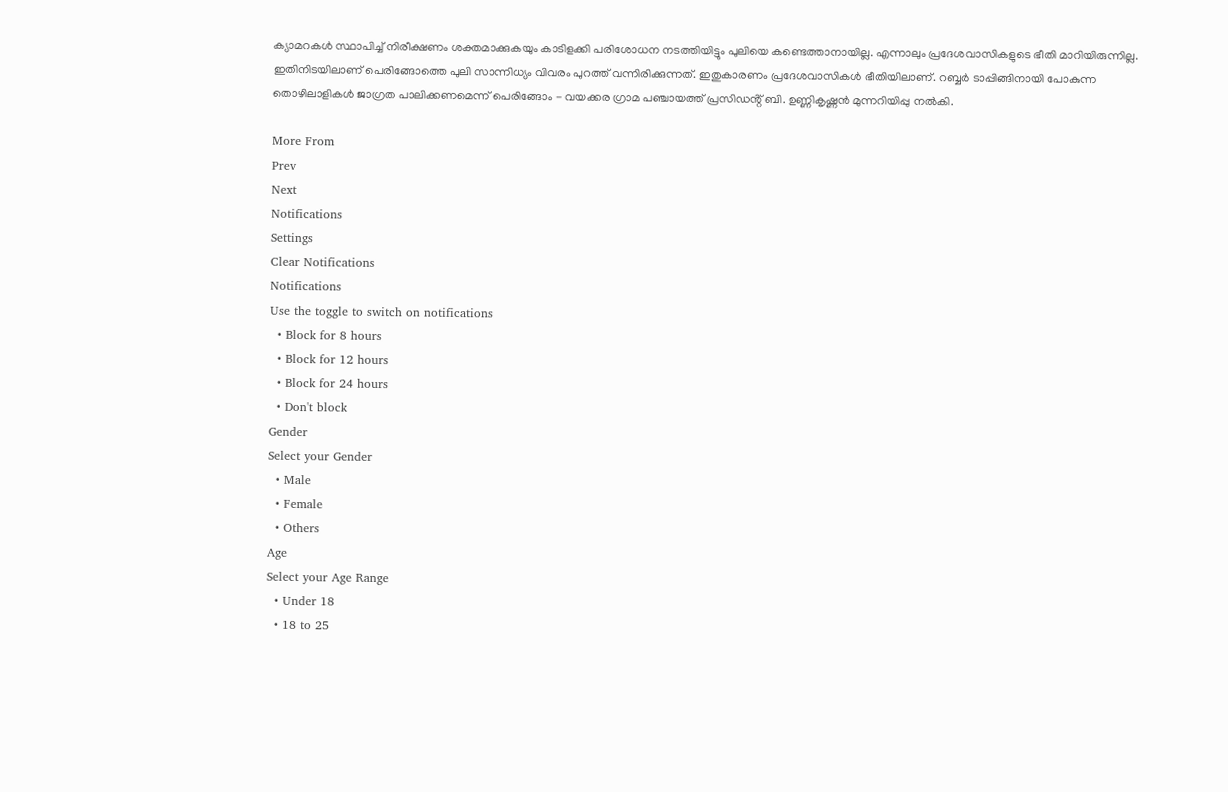ക്യാമറകള്‍ സ്ഥാപിച്ച് നിരീക്ഷണം ശക്തമാക്കുകയും കാടിളക്കി പരിശോധന നടത്തിയിട്ടും പുലിയെ കണ്ടെത്താനായില്ല. എന്നാലും പ്രദേശവാസികളുടെ ഭീതി മാറിയിരുന്നില്ല. ഇതിനിടയിലാണ് പെരിങ്ങോത്തെ പുലി സാന്നിധ്യം വിവരം പുറത്ത് വന്നിരിക്കുന്നത്. ഇതുകാരണം പ്രദേശവാസികൾ ഭീതിയിലാണ്. റബ്ബർ ടാപ്പിങ്ങിനായി പോകുന്ന തൊഴിലാളികൾ ജാഗ്രത പാലിക്കണമെന്ന് പെരിങ്ങോം - വയക്കര ഗ്രാമ പഞ്ചായത്ത് പ്രസിഡൻ്റ് ബി. ഉണ്ണികൃഷ്ണൻ മുന്നറിയിപ്പു നൽകി.

More From
Prev
Next
Notifications
Settings
Clear Notifications
Notifications
Use the toggle to switch on notifications
  • Block for 8 hours
  • Block for 12 hours
  • Block for 24 hours
  • Don't block
Gender
Select your Gender
  • Male
  • Female
  • Others
Age
Select your Age Range
  • Under 18
  • 18 to 25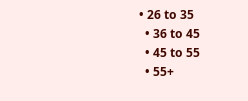• 26 to 35
  • 36 to 45
  • 45 to 55
  • 55+